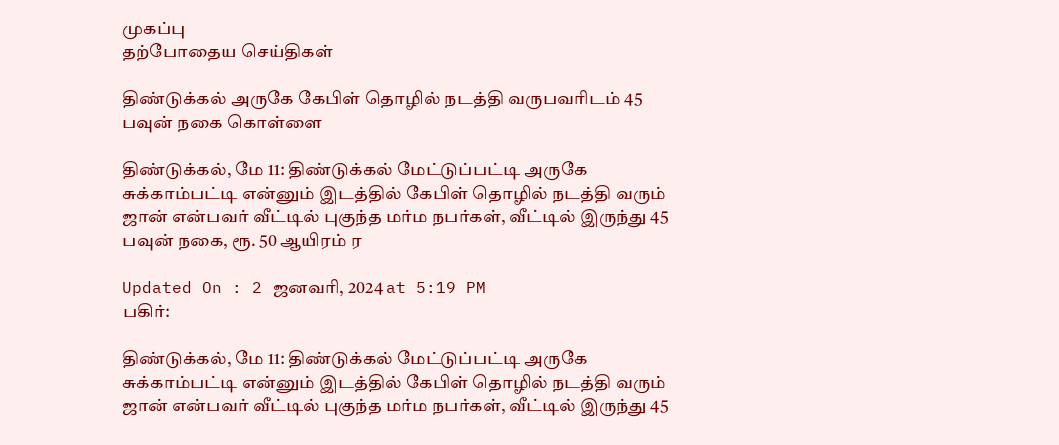முகப்பு
தற்போதைய செய்திகள்

திண்டுக்கல் அருகே கேபிள் தொழில் நடத்தி வருபவரிடம் 45 பவுன் நகை கொள்ளை

திண்டுக்கல், மே 11: திண்டுக்கல் மேட்டுப்பட்டி அருகே சுக்காம்பட்டி என்னும் இடத்தில் கேபிள் தொழில் நடத்தி வரும் ஜான் என்பவர் வீட்டில் புகுந்த மர்ம நபர்கள், வீட்டில் இருந்து 45 பவுன் நகை, ரூ. 50 ஆயிரம் ர

Updated On : 2 ஜனவரி, 2024 at 5:19 PM
பகிர்:

திண்டுக்கல், மே 11: திண்டுக்கல் மேட்டுப்பட்டி அருகே சுக்காம்பட்டி என்னும் இடத்தில் கேபிள் தொழில் நடத்தி வரும் ஜான் என்பவர் வீட்டில் புகுந்த மர்ம நபர்கள், வீட்டில் இருந்து 45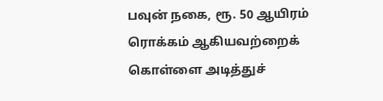பவுன் நகை, ரூ. 50 ஆயிரம் ரொக்கம் ஆகியவற்றைக் கொள்ளை அடித்துச்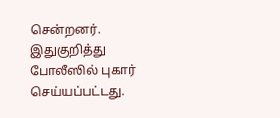சென்றனர். இதுகுறித்து போலீஸில் புகார் செய்யப்பட்டது.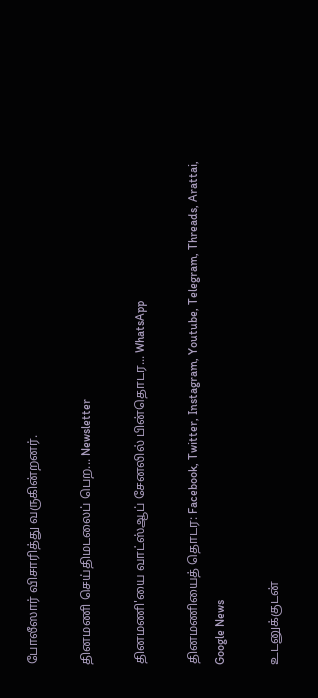போலீஸார் விசாரித்து வருகின்றனர்.

தினமணி செய்திமடலைப் பெற... Newsletter

தினமணி'யை வாட்ஸ்ஆப் சேனலில் பின்தொடர... WhatsApp

தினமணியைத் தொடர: Facebook, Twitter, Instagram, Youtube, Telegram, Threads, Arattai, Google News

உடனுக்குடன்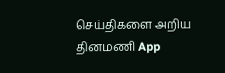செய்திகளை அறிய தினமணி App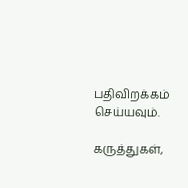பதிவிறக்கம் செய்யவும்.

கருத்துகள்,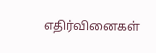எதிர்வினைகள்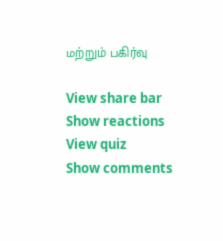மற்றும் பகிர்வு

View share bar
Show reactions
View quiz
Show comments